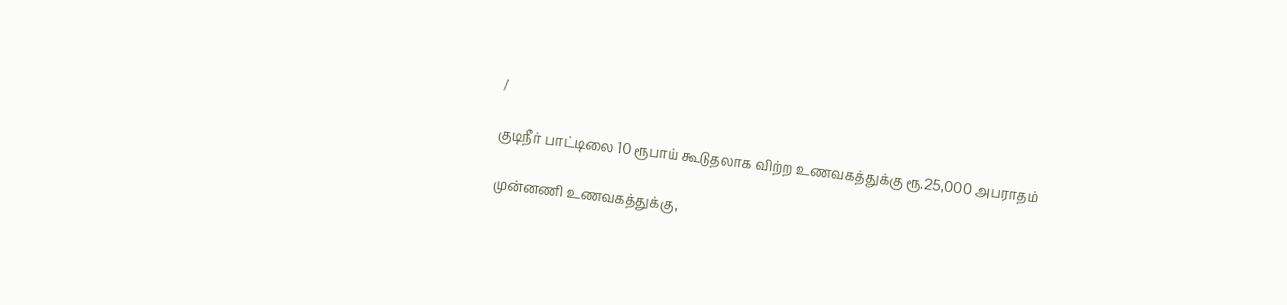/

குடிநீர் பாட்டிலை 10 ரூபாய் கூடுதலாக விற்ற உணவகத்துக்கு ரூ.25,000 அபராதம்

முன்னணி உணவகத்துக்கு,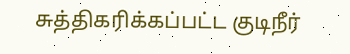சுத்திகரிக்கப்பட்ட குடிநீர்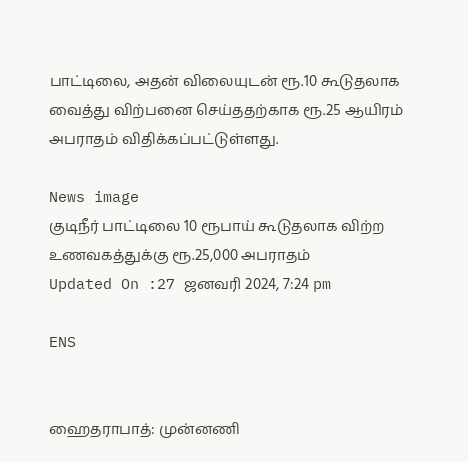பாட்டிலை, அதன் விலையுடன் ரூ.10 கூடுதலாக வைத்து விற்பனை செய்ததற்காக ரூ.25 ஆயிரம் அபராதம் விதிக்கப்பட்டுள்ளது.

News image
குடிநீர் பாட்டிலை 10 ரூபாய் கூடுதலாக விற்ற உணவகத்துக்கு ரூ.25,000 அபராதம்
Updated On :27 ஜனவரி 2024, 7:24 pm

ENS


ஹைதராபாத்: முன்னணி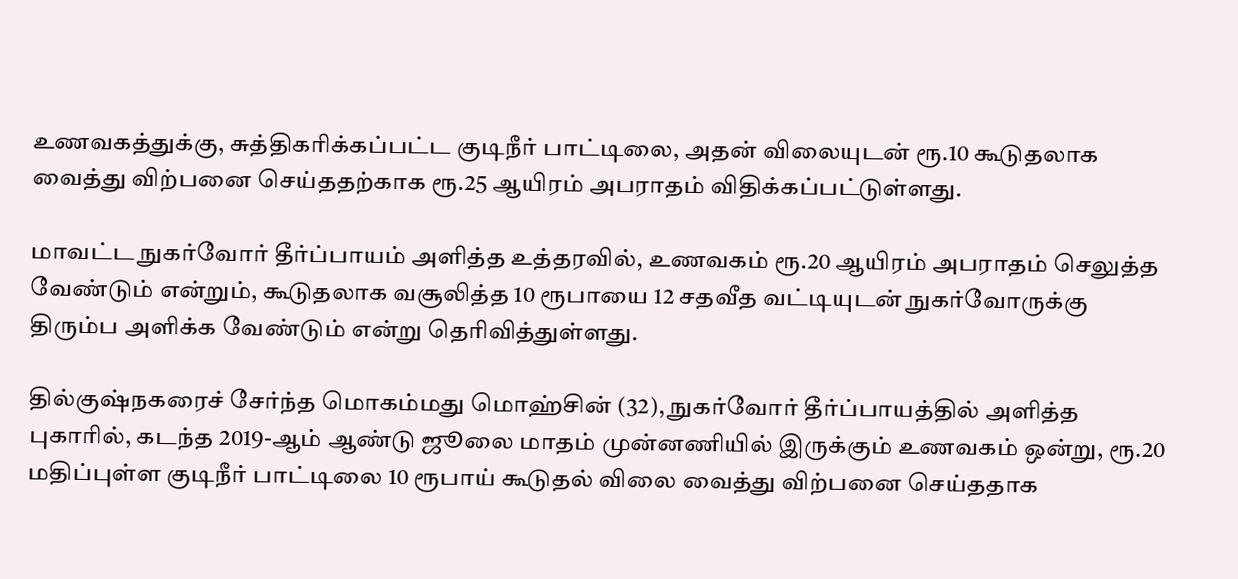உணவகத்துக்கு, சுத்திகரிக்கப்பட்ட குடிநீர் பாட்டிலை, அதன் விலையுடன் ரூ.10 கூடுதலாக வைத்து விற்பனை செய்ததற்காக ரூ.25 ஆயிரம் அபராதம் விதிக்கப்பட்டுள்ளது.

மாவட்ட நுகர்வோர் தீர்ப்பாயம் அளித்த உத்தரவில், உணவகம் ரூ.20 ஆயிரம் அபராதம் செலுத்த வேண்டும் என்றும், கூடுதலாக வசூலித்த 10 ரூபாயை 12 சதவீத வட்டியுடன் நுகர்வோருக்கு திரும்ப அளிக்க வேண்டும் என்று தெரிவித்துள்ளது.

தில்குஷ்நகரைச் சேர்ந்த மொகம்மது மொஹ்சின் (32), நுகர்வோர் தீர்ப்பாயத்தில் அளித்த புகாரில், கடந்த 2019-ஆம் ஆண்டு ஜூலை மாதம் முன்னணியில் இருக்கும் உணவகம் ஒன்று, ரூ.20 மதிப்புள்ள குடிநீர் பாட்டிலை 10 ரூபாய் கூடுதல் விலை வைத்து விற்பனை செய்ததாக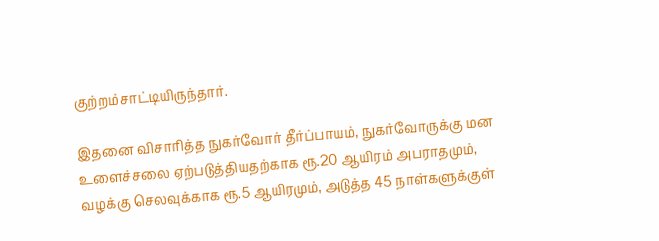குற்றம்சாட்டியிருந்தார்.

இதனை விசாரித்த நுகர்வோர் தீர்ப்பாயம், நுகர்வோருக்கு மன உளைச்சலை ஏற்படுத்தியதற்காக ரூ.20 ஆயிரம் அபராதமும், வழக்கு செலவுக்காக ரூ.5 ஆயிரமும், அடுத்த 45 நாள்களுக்குள்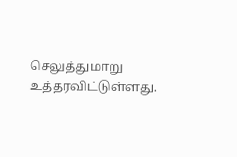செலுத்துமாறு உத்தரவிட்டுள்ளது.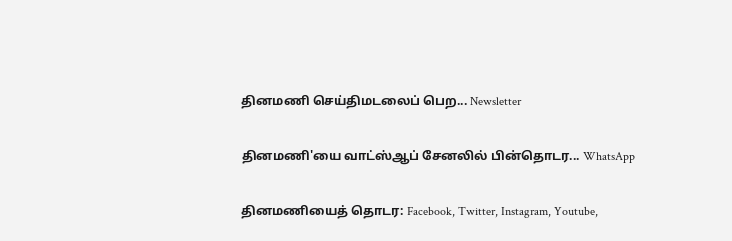தினமணி செய்திமடலைப் பெற... Newsletter

தினமணி'யை வாட்ஸ்ஆப் சேனலில் பின்தொடர... WhatsApp

தினமணியைத் தொடர: Facebook, Twitter, Instagram, Youtube,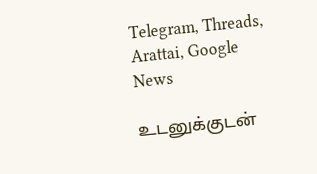Telegram, Threads, Arattai, Google News

உடனுக்குடன்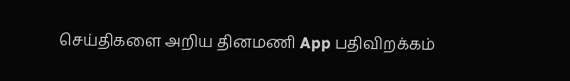செய்திகளை அறிய தினமணி App பதிவிறக்கம்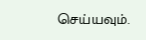செய்யவும்.